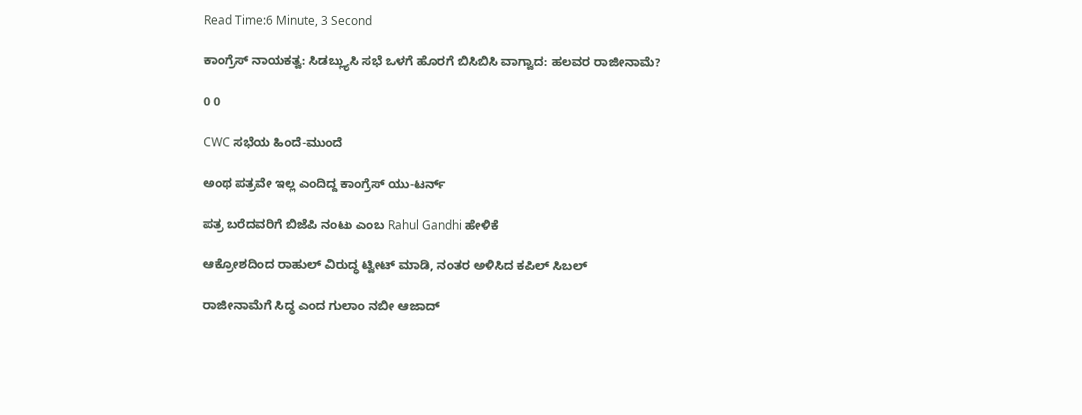Read Time:6 Minute, 3 Second

ಕಾಂಗ್ರೆಸ್ ನಾಯಕತ್ವ: ಸಿಡಬ್ಲ್ಯುಸಿ ಸಭೆ ಒಳಗೆ ಹೊರಗೆ ಬಿಸಿಬಿಸಿ ವಾಗ್ವಾದ: ಹಲವರ ರಾಜೀನಾಮೆ?

0 0

CWC ಸಭೆಯ ಹಿಂದೆ-ಮುಂದೆ

ಅಂಥ ಪತ್ರವೇ ಇಲ್ಲ ಎಂದಿದ್ದ ಕಾಂಗ್ರೆಸ್ ಯು-ಟರ್ನ್

ಪತ್ರ ಬರೆದವರಿಗೆ ಬಿಜೆಪಿ ನಂಟು ಎಂಬ Rahul Gandhi ಹೇಳಿಕೆ

ಆಕ್ರೋಶದಿಂದ ರಾಹುಲ್ ವಿರುದ್ಧ ಟ್ವೀಟ್ ಮಾಡಿ, ನಂತರ ಅಳಿಸಿದ ಕಪಿಲ್ ಸಿಬಲ್

ರಾಜೀನಾಮೆಗೆ ಸಿದ್ಧ ಎಂದ ಗುಲಾಂ ನಬೀ ಆಜಾದ್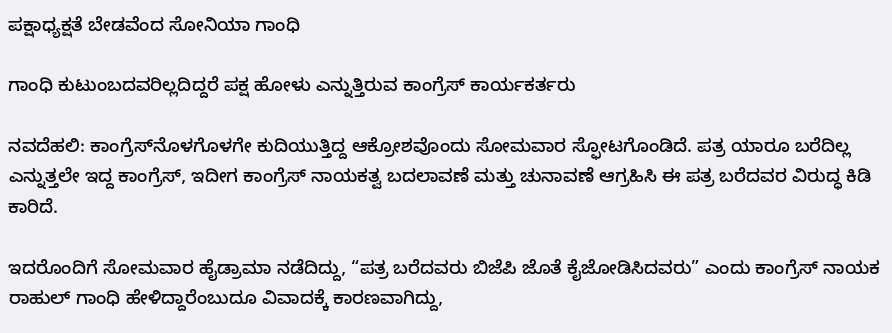ಪಕ್ಷಾಧ್ಯಕ್ಷತೆ ಬೇಡವೆಂದ ಸೋನಿಯಾ ಗಾಂಧಿ

ಗಾಂಧಿ ಕುಟುಂಬದವರಿಲ್ಲದಿದ್ದರೆ ಪಕ್ಷ ಹೋಳು ಎನ್ನುತ್ತಿರುವ ಕಾಂಗ್ರೆಸ್ ಕಾರ್ಯಕರ್ತರು

ನವದೆಹಲಿ: ಕಾಂಗ್ರೆಸ್‌ನೊಳಗೊಳಗೇ ಕುದಿಯುತ್ತಿದ್ದ ಆಕ್ರೋಶವೊಂದು ಸೋಮವಾರ ಸ್ಫೋಟಗೊಂಡಿದೆ. ಪತ್ರ ಯಾರೂ ಬರೆದಿಲ್ಲ ಎನ್ನುತ್ತಲೇ ಇದ್ದ ಕಾಂಗ್ರೆಸ್, ಇದೀಗ ಕಾಂಗ್ರೆಸ್ ನಾಯಕತ್ವ ಬದಲಾವಣೆ ಮತ್ತು ಚುನಾವಣೆ ಆಗ್ರಹಿಸಿ ಈ ಪತ್ರ ಬರೆದವರ ವಿರುದ್ಧ ಕಿಡಿ ಕಾರಿದೆ.

ಇದರೊಂದಿಗೆ ಸೋಮವಾರ ಹೈಡ್ರಾಮಾ ನಡೆದಿದ್ದು, “ಪತ್ರ ಬರೆದವರು ಬಿಜೆಪಿ ಜೊತೆ ಕೈಜೋಡಿಸಿದವರು” ಎಂದು ಕಾಂಗ್ರೆಸ್ ನಾಯಕ ರಾಹುಲ್ ಗಾಂಧಿ ಹೇಳಿದ್ದಾರೆಂಬುದೂ ವಿವಾದಕ್ಕೆ ಕಾರಣವಾಗಿದ್ದು,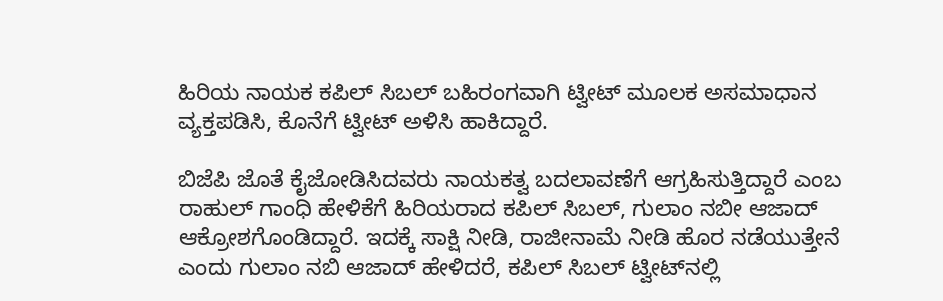ಹಿರಿಯ ನಾಯಕ ಕಪಿಲ್ ಸಿಬಲ್ ಬಹಿರಂಗವಾಗಿ ಟ್ವೀಟ್ ಮೂಲಕ ಅಸಮಾಧಾನ ವ್ಯಕ್ತಪಡಿಸಿ, ಕೊನೆಗೆ ಟ್ವೀಟ್ ಅಳಿಸಿ ಹಾಕಿದ್ದಾರೆ.

ಬಿಜೆಪಿ ಜೊತೆ ಕೈಜೋಡಿಸಿದವರು ನಾಯಕತ್ವ ಬದಲಾವಣೆಗೆ ಆಗ್ರಹಿಸುತ್ತಿದ್ದಾರೆ ಎಂಬ ರಾಹುಲ್ ಗಾಂಧಿ ಹೇಳಿಕೆಗೆ ಹಿರಿಯರಾದ ಕಪಿಲ್ ಸಿಬಲ್, ಗುಲಾಂ ನಬೀ ಆಜಾದ್ ಆಕ್ರೋಶಗೊಂಡಿದ್ದಾರೆ. ಇದಕ್ಕೆ ಸಾಕ್ಷಿ ನೀಡಿ, ರಾಜೀನಾಮೆ ನೀಡಿ ಹೊರ ನಡೆಯುತ್ತೇನೆ ಎಂದು ಗುಲಾಂ ನಬಿ ಆಜಾದ್ ಹೇಳಿದರೆ, ಕಪಿಲ್ ಸಿಬಲ್ ಟ್ವೀಟ್‌ನಲ್ಲಿ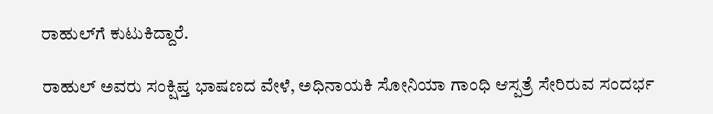ರಾಹುಲ್‌ಗೆ ಕುಟುಕಿದ್ದಾರೆ.

ರಾಹುಲ್ ಅವರು ಸಂಕ್ಷಿಪ್ತ ಭಾಷಣದ ವೇಳೆ, ಅಧಿನಾಯಕಿ ಸೋನಿಯಾ ಗಾಂಧಿ ಆಸ್ಪತ್ರೆ ಸೇರಿರುವ ಸಂದರ್ಭ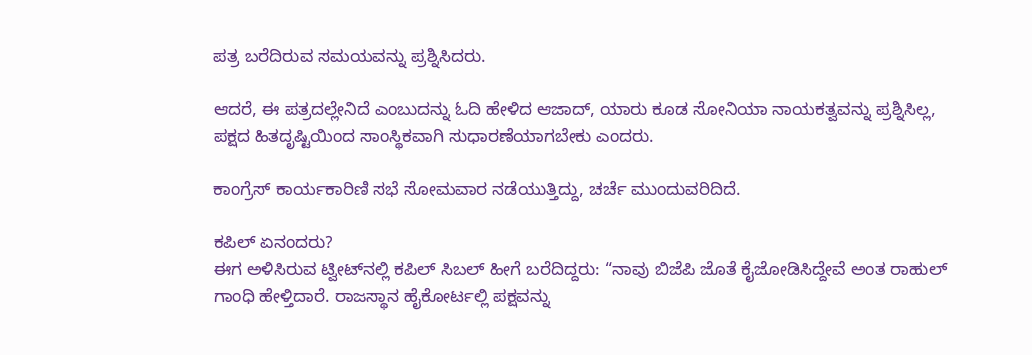ಪತ್ರ ಬರೆದಿರುವ ಸಮಯವನ್ನು ಪ್ರಶ್ನಿಸಿದರು.

ಆದರೆ, ಈ ಪತ್ರದಲ್ಲೇನಿದೆ ಎಂಬುದನ್ನು ಓದಿ ಹೇಳಿದ ಆಜಾದ್, ಯಾರು ಕೂಡ ಸೋನಿಯಾ ನಾಯಕತ್ವವನ್ನು ಪ್ರಶ್ನಿಸಿಲ್ಲ, ಪಕ್ಷದ ಹಿತದೃಷ್ಟಿಯಿಂದ ಸಾಂಸ್ಥಿಕವಾಗಿ ಸುಧಾರಣೆಯಾಗಬೇಕು ಎಂದರು.

ಕಾಂಗ್ರೆಸ್ ಕಾರ್ಯಕಾರಿಣಿ ಸಭೆ ಸೋಮವಾರ ನಡೆಯುತ್ತಿದ್ದು, ಚರ್ಚೆ ಮುಂದುವರಿದಿದೆ.

ಕಪಿಲ್ ಏನಂದರು?
ಈಗ ಅಳಿಸಿರುವ ಟ್ವೀಟ್‌ನಲ್ಲಿ ಕಪಿಲ್ ಸಿಬಲ್ ಹೀಗೆ ಬರೆದಿದ್ದರು: “ನಾವು ಬಿಜೆಪಿ ಜೊತೆ ಕೈಜೋಡಿಸಿದ್ದೇವೆ ಅಂತ ರಾಹುಲ್ ಗಾಂಧಿ ಹೇಳ್ತಿದಾರೆ. ರಾಜಸ್ಥಾನ ಹೈಕೋರ್ಟಲ್ಲಿ ಪಕ್ಷವನ್ನು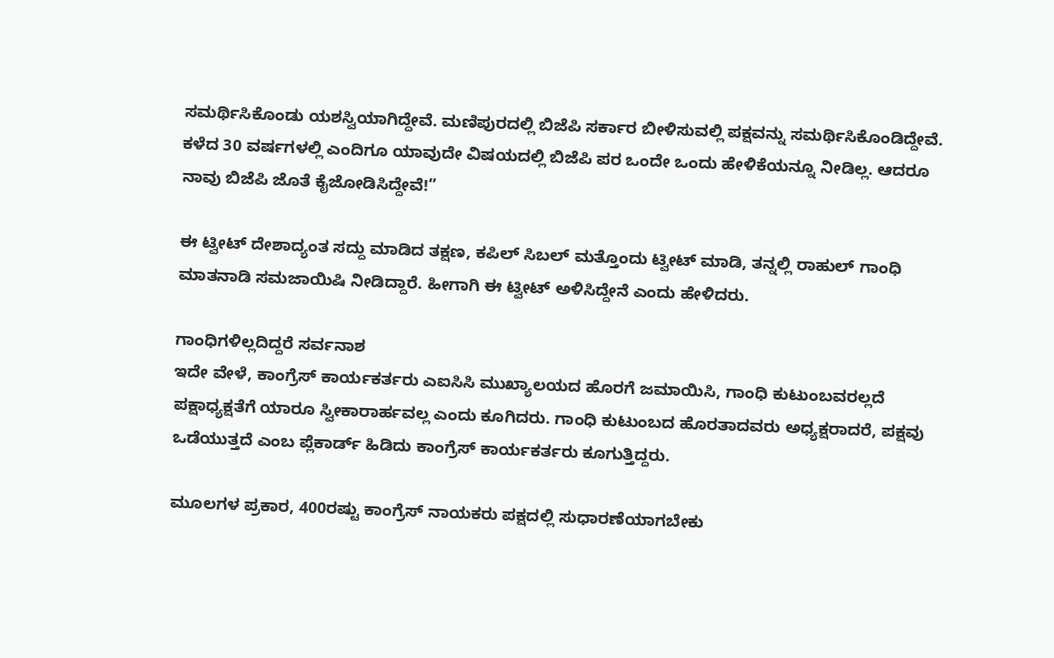ಸಮರ್ಥಿಸಿಕೊಂಡು ಯಶಸ್ವಿಯಾಗಿದ್ದೇವೆ. ಮಣಿಪುರದಲ್ಲಿ ಬಿಜೆಪಿ ಸರ್ಕಾರ ಬೀಳಿಸುವಲ್ಲಿ ಪಕ್ಷವನ್ನು ಸಮರ್ಥಿಸಿಕೊಂಡಿದ್ದೇವೆ. ಕಳೆದ 30 ವರ್ಷಗಳಲ್ಲಿ ಎಂದಿಗೂ ಯಾವುದೇ ವಿಷಯದಲ್ಲಿ ಬಿಜೆಪಿ ಪರ ಒಂದೇ ಒಂದು ಹೇಳಿಕೆಯನ್ನೂ ನೀಡಿಲ್ಲ. ಆದರೂ ನಾವು ಬಿಜೆಪಿ ಜೊತೆ ಕೈಜೋಡಿಸಿದ್ದೇವೆ!”

ಈ ಟ್ವೀಟ್ ದೇಶಾದ್ಯಂತ ಸದ್ದು ಮಾಡಿದ ತಕ್ಷಣ, ಕಪಿಲ್ ಸಿಬಲ್ ಮತ್ತೊಂದು ಟ್ವೀಟ್ ಮಾಡಿ, ತನ್ನಲ್ಲಿ ರಾಹುಲ್ ಗಾಂಧಿ ಮಾತನಾಡಿ ಸಮಜಾಯಿಷಿ ನೀಡಿದ್ದಾರೆ. ಹೀಗಾಗಿ ಈ ಟ್ವೀಟ್ ಅಳಿಸಿದ್ದೇನೆ ಎಂದು ಹೇಳಿದರು.

ಗಾಂಧಿಗಳಿಲ್ಲದಿದ್ದರೆ ಸರ್ವನಾಶ
ಇದೇ ವೇಳೆ, ಕಾಂಗ್ರೆಸ್ ಕಾರ್ಯಕರ್ತರು ಎಐಸಿಸಿ ಮುಖ್ಯಾಲಯದ ಹೊರಗೆ ಜಮಾಯಿಸಿ, ಗಾಂಧಿ ಕುಟುಂಬವರಲ್ಲದೆ ಪಕ್ಷಾಧ್ಯಕ್ಷತೆಗೆ ಯಾರೂ ಸ್ವೀಕಾರಾರ್ಹವಲ್ಲ ಎಂದು ಕೂಗಿದರು. ಗಾಂಧಿ ಕುಟುಂಬದ ಹೊರತಾದವರು ಅಧ್ಯಕ್ಷರಾದರೆ, ಪಕ್ಷವು ಒಡೆಯುತ್ತದೆ ಎಂಬ ಪ್ಲೆಕಾರ್ಡ್ ಹಿಡಿದು ಕಾಂಗ್ರೆಸ್ ಕಾರ್ಯಕರ್ತರು ಕೂಗುತ್ತಿದ್ದರು.

ಮೂಲಗಳ ಪ್ರಕಾರ, 400ರಷ್ಟು ಕಾಂಗ್ರೆಸ್ ನಾಯಕರು ಪಕ್ಷದಲ್ಲಿ ಸುಧಾರಣೆಯಾಗಬೇಕು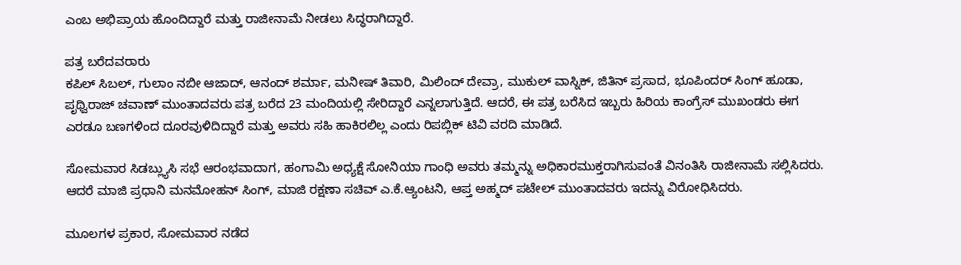ಎಂಬ ಅಭಿಪ್ರಾಯ ಹೊಂದಿದ್ದಾರೆ ಮತ್ತು ರಾಜೀನಾಮೆ ನೀಡಲು ಸಿದ್ಧರಾಗಿದ್ದಾರೆ.

ಪತ್ರ ಬರೆದವರಾರು
ಕಪಿಲ್ ಸಿಬಲ್, ಗುಲಾಂ ನಬೀ ಆಜಾದ್, ಆನಂದ್ ಶರ್ಮಾ, ಮನೀಷ್ ತಿವಾರಿ, ಮಿಲಿಂದ್ ದೇವ್ರಾ, ಮುಕುಲ್ ವಾಸ್ನಿಕ್, ಜಿತಿನ್ ಪ್ರಸಾದ, ಭೂಪಿಂದರ್ ಸಿಂಗ್ ಹೂಡಾ, ಪೃಥ್ವಿರಾಜ್ ಚವಾಣ್ ಮುಂತಾದವರು ಪತ್ರ ಬರೆದ 23 ಮಂದಿಯಲ್ಲಿ ಸೇರಿದ್ದಾರೆ ಎನ್ನಲಾಗುತ್ತಿದೆ. ಆದರೆ, ಈ ಪತ್ರ ಬರೆಸಿದ ಇಬ್ಬರು ಹಿರಿಯ ಕಾಂಗ್ರೆಸ್ ಮುಖಂಡರು ಈಗ ಎರಡೂ ಬಣಗಳಿಂದ ದೂರವುಳಿದಿದ್ದಾರೆ ಮತ್ತು ಅವರು ಸಹಿ ಹಾಕಿರಲಿಲ್ಲ ಎಂದು ರಿಪಬ್ಲಿಕ್ ಟಿವಿ ವರದಿ ಮಾಡಿದೆ.

ಸೋಮವಾರ ಸಿಡಬ್ಲ್ಯುಸಿ ಸಭೆ ಆರಂಭವಾದಾಗ, ಹಂಗಾಮಿ ಅಧ್ಯಕ್ಷೆ ಸೋನಿಯಾ ಗಾಂಧಿ ಅವರು ತಮ್ಮನ್ನು ಅಧಿಕಾರಮುಕ್ತರಾಗಿಸುವಂತೆ ವಿನಂತಿಸಿ ರಾಜೀನಾಮೆ ಸಲ್ಲಿಸಿದರು. ಆದರೆ ಮಾಜಿ ಪ್ರಧಾನಿ ಮನಮೋಹನ್ ಸಿಂಗ್, ಮಾಜಿ ರಕ್ಷಣಾ ಸಚಿವ್ ಎ.ಕೆ.ಆ್ಯಂಟನಿ, ಆಪ್ತ ಅಹ್ಮದ್ ಪಟೇಲ್ ಮುಂತಾದವರು ಇದನ್ನು ವಿರೋಧಿಸಿದರು.

ಮೂಲಗಳ ಪ್ರಕಾರ, ಸೋಮವಾರ ನಡೆದ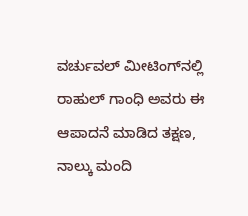ವರ್ಚುವಲ್ ಮೀಟಿಂಗ್‌ನಲ್ಲಿ ರಾಹುಲ್ ಗಾಂಧಿ ಅವರು ಈ ಆಪಾದನೆ ಮಾಡಿದ ತಕ್ಷಣ, ನಾಲ್ಕು ಮಂದಿ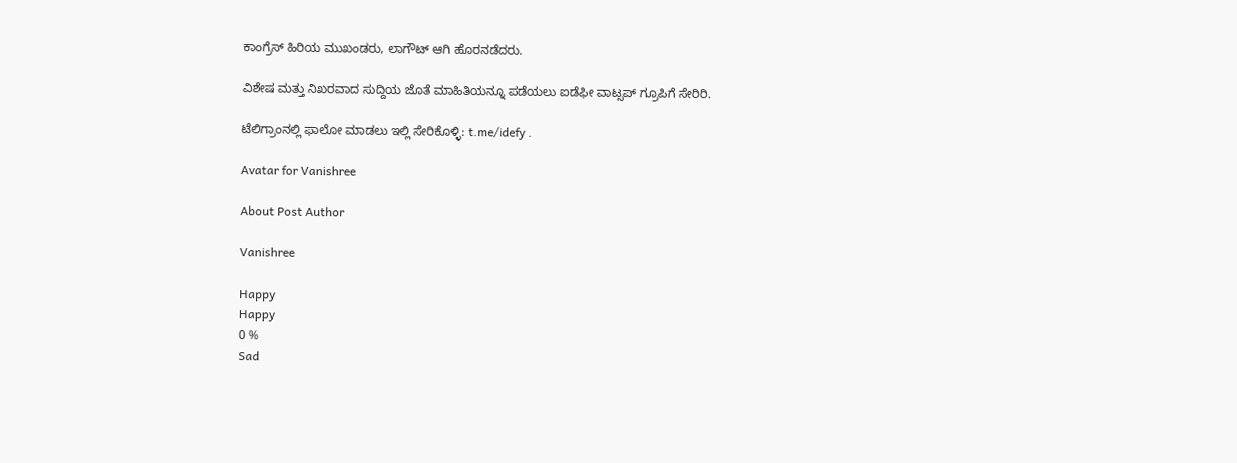ಕಾಂಗ್ರೆಸ್ ಹಿರಿಯ ಮುಖಂಡರು, ಲಾಗೌಟ್ ಆಗಿ ಹೊರನಡೆದರು.

ವಿಶೇಷ ಮತ್ತು ನಿಖರವಾದ ಸುದ್ದಿಯ ಜೊತೆ ಮಾಹಿತಿಯನ್ನೂ ಪಡೆಯಲು ಐಡೆಫೀ ವಾಟ್ಸಪ್ ಗ್ರೂಪಿಗೆ ಸೇರಿರಿ.

ಟೆಲಿಗ್ರಾಂನಲ್ಲಿ ಫಾಲೋ ಮಾಡಲು ಇಲ್ಲಿ ಸೇರಿಕೊಳ್ಳಿ: t.me/idefy .

Avatar for Vanishree

About Post Author

Vanishree

Happy
Happy
0 %
Sad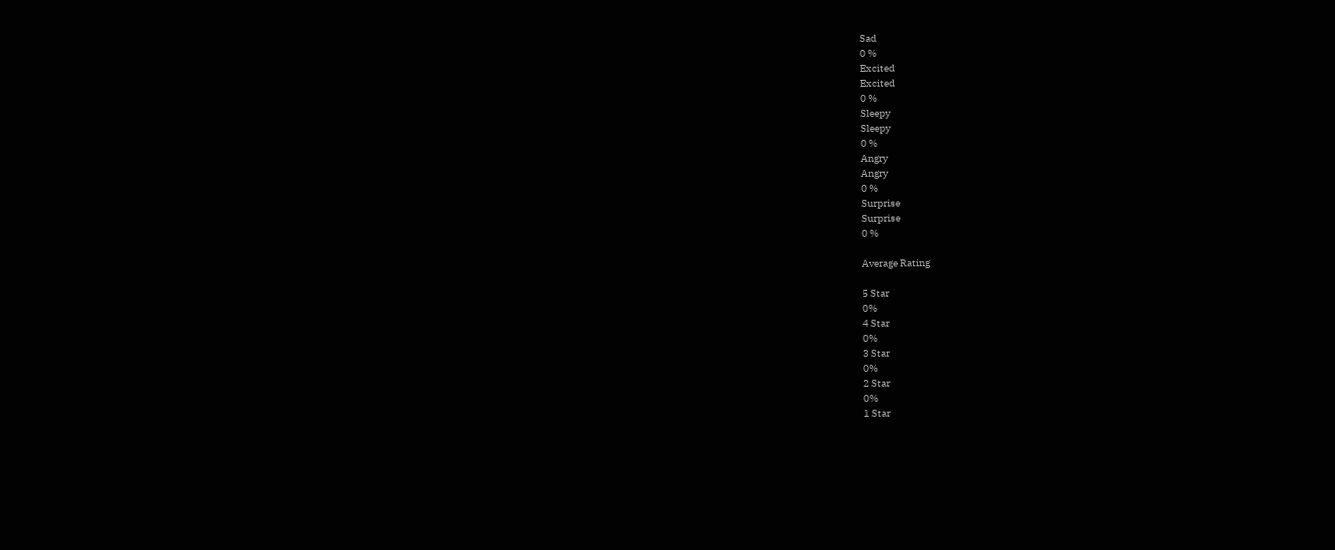Sad
0 %
Excited
Excited
0 %
Sleepy
Sleepy
0 %
Angry
Angry
0 %
Surprise
Surprise
0 %

Average Rating

5 Star
0%
4 Star
0%
3 Star
0%
2 Star
0%
1 Star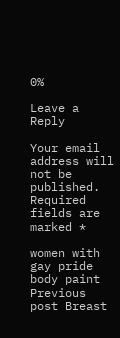0%

Leave a Reply

Your email address will not be published. Required fields are marked *

women with gay pride body paint Previous post Breast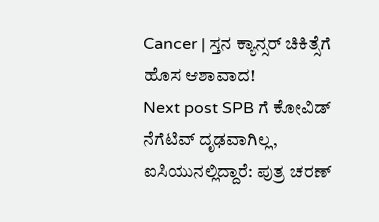Cancer | ಸ್ತನ ಕ್ಯಾನ್ಸರ್ ಚಿಕಿತ್ಸೆಗೆ ಹೊಸ ಆಶಾವಾದ!
Next post SPB ಗೆ ಕೋವಿಡ್ ನೆಗೆಟಿವ್ ದೃಢವಾಗಿಲ್ಲ, ಐಸಿಯುನಲ್ಲಿದ್ದಾರೆ: ಪುತ್ರ ಚರಣ್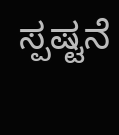ಸ್ಪಷ್ಟನೆ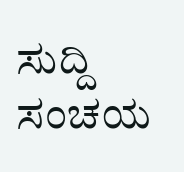ಸುದ್ದಿ ಸಂಚಯ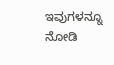ಇವುಗಳನ್ನೂ ನೋಡಿ